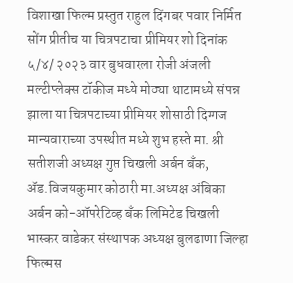विशाखा फिल्म प्रस्तुत राहुल दिंगबर पवार निर्मित सोंग प्रीतीच या चित्रपटाचा प्रीमियर शो दिनांक ५/४/ २०२३ वार बुधवारला रोजी अंजली मल्टीप्लेक्स टॉकीज मध्ये मोठ्या थाटामध्ये संपन्न झाला या चित्रपटाच्या प्रीमियर शोसाठी दिग्गज मान्यवाराच्या उपस्थीत मध्ये शुभ हस्ते मा. श्री सतीशजी अध्यक्ष गुप्त चिखली अर्बन बँक, ॲड.विजयकुमार कोठारी मा.अध्यक्ष अंबिका अर्बन को-ऑपरेटिव्ह बँक लिमिटेड चिखली भास्कर वाडेकर संस्थापक अध्यक्ष बुलढाणा जिल्हा फिल्मस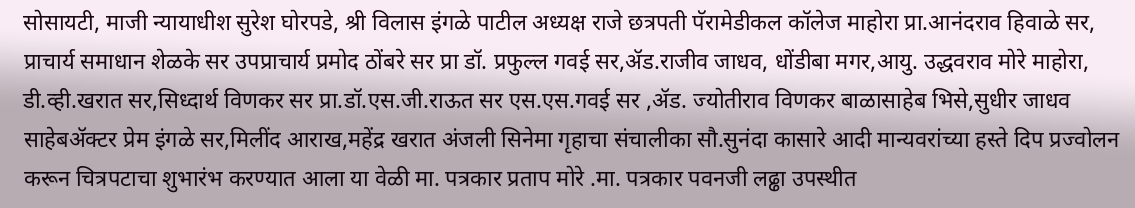सोसायटी, माजी न्यायाधीश सुरेश घोरपडे, श्री विलास इंगळे पाटील अध्यक्ष राजे छत्रपती पॅरामेडीकल कॉलेज माहोरा प्रा.आनंदराव हिवाळे सर, प्राचार्य समाधान शेळके सर उपप्राचार्य प्रमोद ठोंबरे सर प्रा डॉ. प्रफुल्ल गवई सर,ॲड.राजीव जाधव, धोंडीबा मगर,आयु. उद्धवराव मोरे माहोरा, डी.व्ही.खरात सर,सिध्दार्थ विणकर सर प्रा.डॉ.एस.जी.राऊत सर एस.एस.गवई सर ,ॲड. ज्योतीराव विणकर बाळासाहेब भिसे,सुधीर जाधव साहेबॲक्टर प्रेम इंगळे सर,मिलींद आराख,महेंद्र खरात अंजली सिनेमा गृहाचा संचालीका सौ.सुनंदा कासारे आदी मान्यवरांच्या हस्ते दिप प्रज्वोलन करून चित्रपटाचा शुभारंभ करण्यात आला या वेळी मा. पत्रकार प्रताप मोरे .मा. पत्रकार पवनजी लढ्ढा उपस्थीत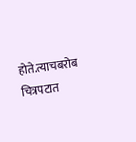होते.त्याचबरोब चित्रपटात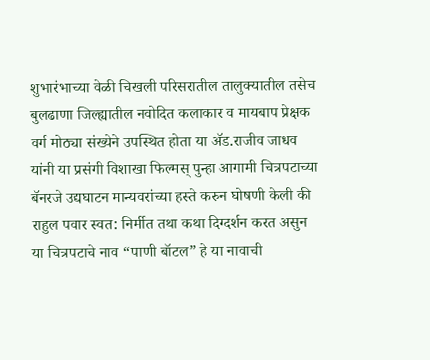शुभारंभाच्या वेळी चिखली परिसरातील तालुक्यातील तसेच बुलढाणा जिल्ह्यातील नवोदित कलाकार व मायबाप प्रेक्षक वर्ग मोठ्या संख्येने उपस्थित होता या ॲड.राजीव जाधव यांनी या प्रसंगी विशाखा फिल्मस् पुन्हा आगामी चित्रपटाच्या बॅनरजे उद्यघाटन मान्यवरांच्या हस्ते करुन घोषणी केली की राहुल पवार स्वत: निर्मीत तथा कथा दिग्दर्शन करत असुन या चित्रपटाचे नाव “पाणी बॉटल” हे या नावाची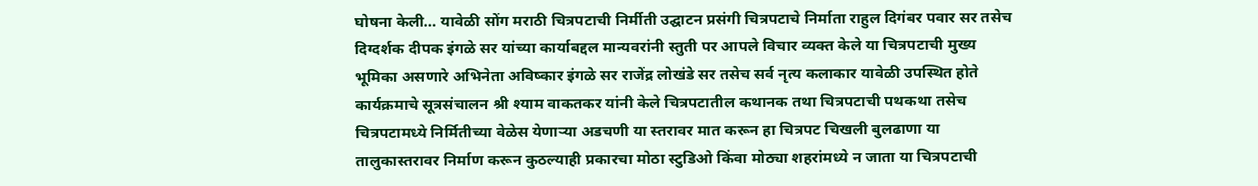घोषना केली… यावेळी सोंग मराठी चित्रपटाची निर्मीती उद्घाटन प्रसंगी चित्रपटाचे निर्माता राहुल दिगंबर पवार सर तसेच दिग्दर्शक दीपक इंगळे सर यांच्या कार्याबद्दल मान्यवरांनी स्तुती पर आपले विचार व्यक्त केले या चित्रपटाची मुख्य भूमिका असणारे अभिनेता अविष्कार इंगळे सर राजेंद्र लोखंडे सर तसेच सर्व नृत्य कलाकार यावेळी उपस्थित होते कार्यक्रमाचे सूत्रसंचालन श्री श्याम वाकतकर यांनी केले चित्रपटातील कथानक तथा चित्रपटाची पथकथा तसेच चित्रपटामध्ये निर्मितीच्या वेळेस येणाऱ्या अडचणी या स्तरावर मात करून हा चित्रपट चिखली बुलढाणा या तालुकास्तरावर निर्माण करून कुठल्याही प्रकारचा मोठा स्टुडिओ किंवा मोठ्या शहरांमध्ये न जाता या चित्रपटाची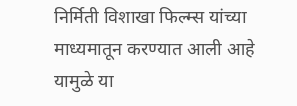निर्मिती विशाखा फिल्म्स यांच्या माध्यमातून करण्यात आली आहे यामुळे या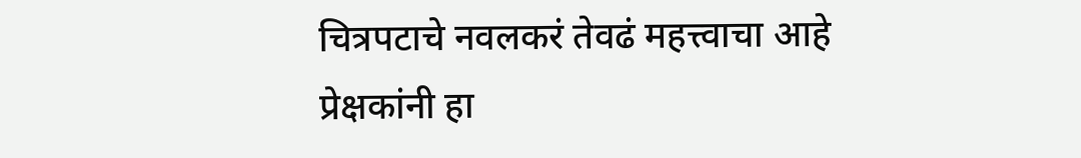चित्रपटाचे नवलकरं तेवढं महत्त्वाचा आहे प्रेक्षकांनी हा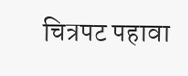चित्रपट पहावा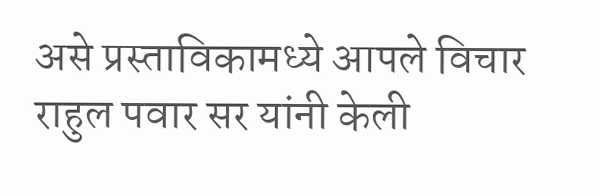असे प्रस्ताविकामध्ये आपले विचार राहुल पवार सर यांनी केली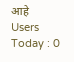आहे
Users Today : 0